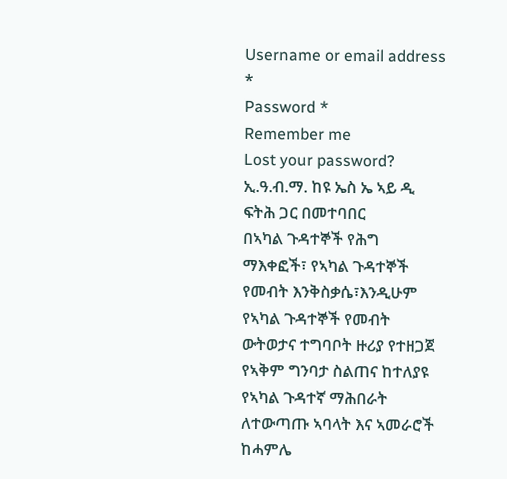Username or email address *
Password *
Remember me
Lost your password?
ኢ.ዓ.ብ.ማ. ከዩ ኤስ ኤ ኣይ ዲ ፍትሕ ጋር በመተባበር
በኣካል ጉዳተኞች የሕግ ማእቀፎች፣ የኣካል ጉዳተኞች የመብት እንቅስቃሴ፣እንዲሁም የኣካል ጉዳተኞች የመብት ውትወታና ተግባቦት ዙሪያ የተዘጋጀ የኣቅም ግንባታ ስልጠና ከተለያዩ የኣካል ጉዳተኛ ማሕበራት ለተውጣጡ ኣባላት እና ኣመራሮች ከሓምሌ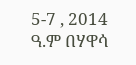5-7 , 2014 ዓ.ም በሃዋሳ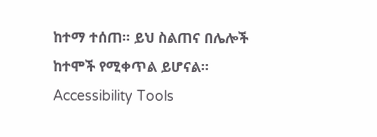ከተማ ተሰጠ። ይህ ስልጠና በሌሎች ከተሞች የሚቀጥል ይሆናል።
Accessibility Tools